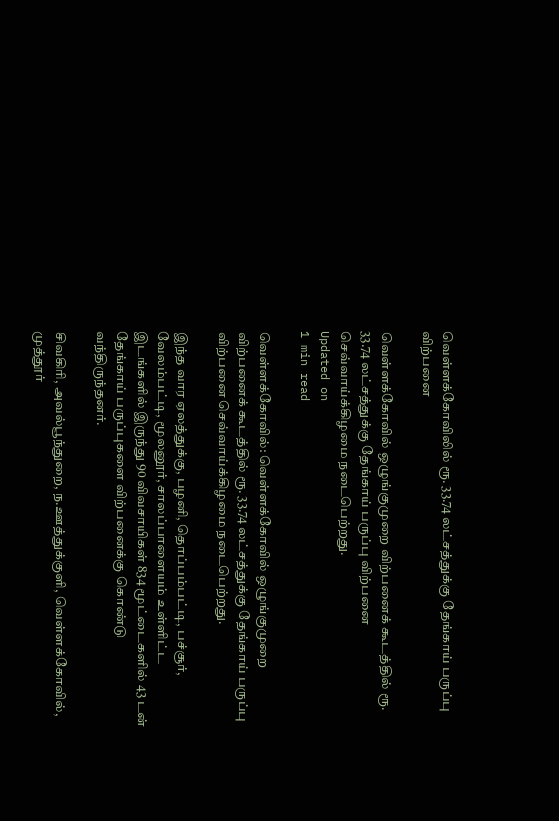வெள்ளக்கோவிலில் ரூ. 33.74 லட்சத்துக்கு தேங்காய் பருப்பு விற்பனை

வெள்ளக்கோவில் ஒழுங்குமுறை விற்பனைக் கூடத்தில் ரூ. 33.74 லட்சத்துக்கு தேங்காய் பருப்பு விற்பனை செவ்வாய்க்கிழமை நடைபெற்றது.
Updated on
1 min read

வெள்ளக்கோவில்: வெள்ளக்கோவில் ஒழுங்குமுறை விற்பனைக் கூடத்தில் ரூ. 33.74 லட்சத்துக்கு தேங்காய் பருப்பு விற்பனை செவ்வாய்க்கிழமை நடைபெற்றது.

இந்த வார ஏலத்துக்கு, பழனி, தொப்பம்பட்டி, பச்சூர், வேலம்பட்டி, மூலனூர், சாலப்பாளையம் உள்ளிட்ட இடங்களில் இருந்து 90 விவசாயிகள் 834 மூட்டைகளில் 43 டன் தேங்காய் பருப்புகளை விற்பனைக்கு கொண்டு வந்திருந்தனர்.

சிவகிரி, அவல்பூந்துறை, ந.ஊத்துக்குளி, வெள்ளக்கோவில், முத்தூர்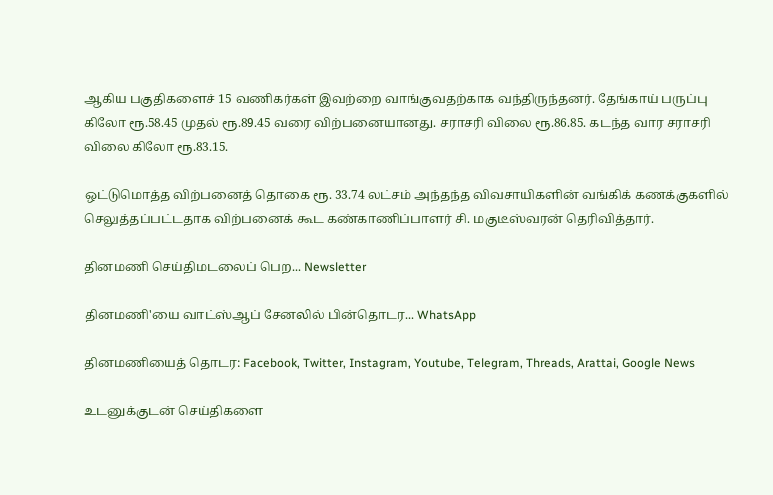ஆகிய பகுதிகளைச் 15 வணிகர்கள் இவற்றை வாங்குவதற்காக வந்திருந்தனர். தேங்காய் பருப்பு கிலோ ரூ.58.45 முதல் ரூ.89.45 வரை விற்பனையானது. சராசரி விலை ரூ.86.85. கடந்த வார சராசரி விலை கிலோ ரூ.83.15.

ஒட்டுமொத்த விற்பனைத் தொகை ரூ. 33.74 லட்சம் அந்தந்த விவசாயிகளின் வங்கிக் கணக்குகளில் செலுத்தப்பட்டதாக விற்பனைக் கூட கண்காணிப்பாளர் சி. மகுடீஸ்வரன் தெரிவித்தார்.

தினமணி செய்திமடலைப் பெற... Newsletter

தினமணி'யை வாட்ஸ்ஆப் சேனலில் பின்தொடர... WhatsApp

தினமணியைத் தொடர: Facebook, Twitter, Instagram, Youtube, Telegram, Threads, Arattai, Google News

உடனுக்குடன் செய்திகளை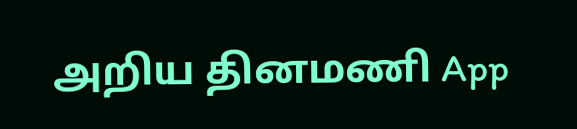அறிய தினமணி App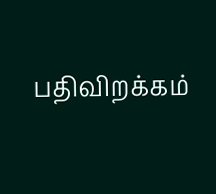பதிவிறக்கம்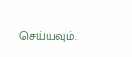செய்யவும்.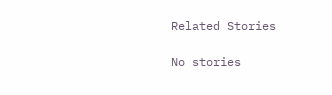Related Stories

No stories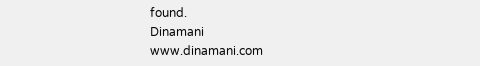found.
Dinamani
www.dinamani.com